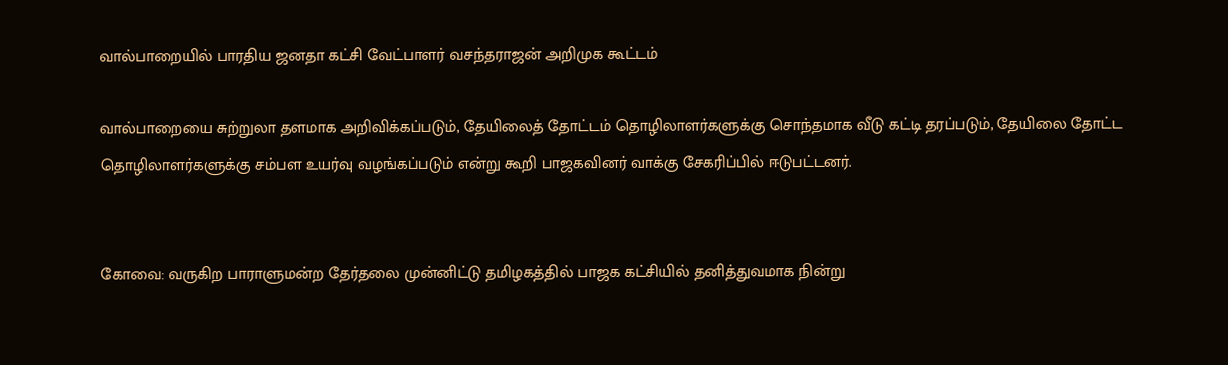வால்பாறையில் பாரதிய ஜனதா கட்சி வேட்பாளர் வசந்தராஜன் அறிமுக கூட்டம்

வால்பாறையை சுற்றுலா தளமாக அறிவிக்கப்படும், தேயிலைத் தோட்டம் தொழிலாளர்களுக்கு சொந்தமாக வீடு கட்டி தரப்படும், தேயிலை தோட்ட தொழிலாளர்களுக்கு சம்பள உயர்வு வழங்கப்படும் என்று கூறி பாஜகவினர் வாக்கு சேகரிப்பில் ஈடுபட்டனர்.


கோவை: வருகிற பாராளுமன்ற தேர்தலை முன்னிட்டு தமிழகத்தில் பாஜக கட்சியில் தனித்துவமாக நின்று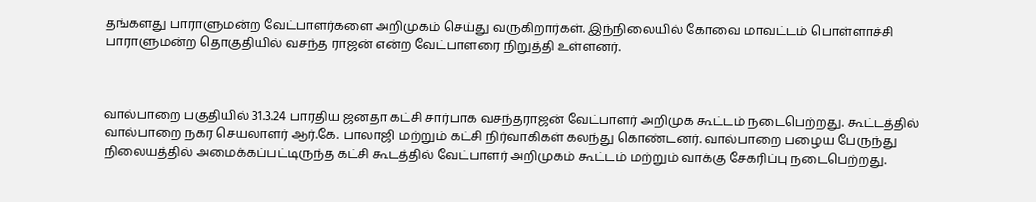தங்களது பாராளுமன்ற வேட்பாளர்களை அறிமுகம் செய்து வருகிறார்கள். இந்நிலையில் கோவை மாவட்டம் பொள்ளாச்சி பாராளுமன்ற தொகுதியில் வசந்த ராஜன் என்ற வேட்பாளரை நிறுத்தி உள்ளனர்.



வால்பாறை பகுதியில் 31.3.24 பாரதிய ஜனதா கட்சி சார்பாக வசந்தராஜன் வேட்பாளர் அறிமுக கூட்டம் நடைபெற்றது. கூட்டத்தில் வால்பாறை நகர செயலாளர் ஆர்.கே. பாலாஜி மற்றும் கட்சி நிர்வாகிகள் கலந்து கொண்டனர். வால்பாறை பழைய பேருந்து நிலையத்தில் அமைக்கப்பட்டிருந்த கட்சி கூடத்தில் வேட்பாளர் அறிமுகம் கூட்டம் மற்றும் வாக்கு சேகரிப்பு நடைபெற்றது.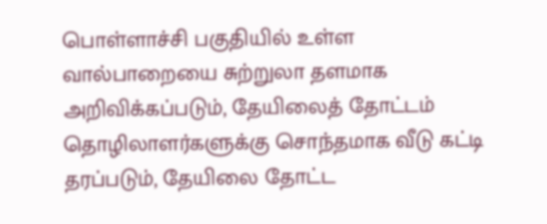பொள்ளாச்சி பகுதியில் உள்ள வால்பாறையை சுற்றுலா தளமாக அறிவிக்கப்படும், தேயிலைத் தோட்டம் தொழிலாளர்களுக்கு சொந்தமாக வீடு கட்டி தரப்படும், தேயிலை தோட்ட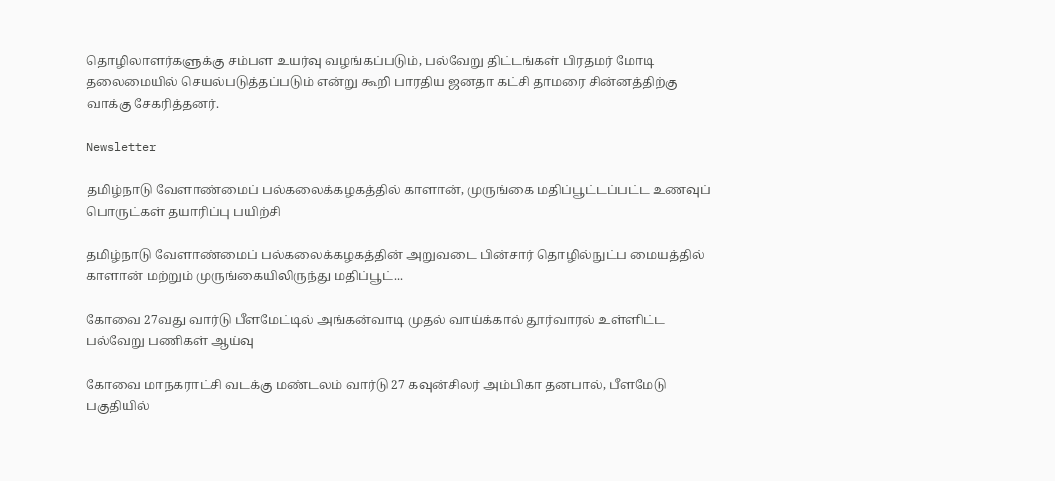தொழிலாளர்களுக்கு சம்பள உயர்வு வழங்கப்படும், பல்வேறு திட்டங்கள் பிரதமர் மோடி தலைமையில் செயல்படுத்தப்படும் என்று கூறி பாரதிய ஜனதா கட்சி தாமரை சின்னத்திற்கு வாக்கு சேகரித்தனர்.

Newsletter

தமிழ்நாடு வேளாண்மைப் பல்கலைக்கழகத்தில் காளான், முருங்கை மதிப்பூட்டப்பட்ட உணவுப் பொருட்கள் தயாரிப்பு பயிற்சி

தமிழ்நாடு வேளாண்மைப் பல்கலைக்கழகத்தின் அறுவடை பின்சார் தொழில்நுட்ப மையத்தில் காளான் மற்றும் முருங்கையிலிருந்து மதிப்பூட்...

கோவை 27வது வார்டு பீளமேட்டில் அங்கன்வாடி முதல் வாய்க்கால் தூர்வாரல் உள்ளிட்ட பல்வேறு பணிகள் ஆய்வு

கோவை மாநகராட்சி வடக்கு மண்டலம் வார்டு 27 கவுன்சிலர் அம்பிகா தனபால், பீளமேடு பகுதியில்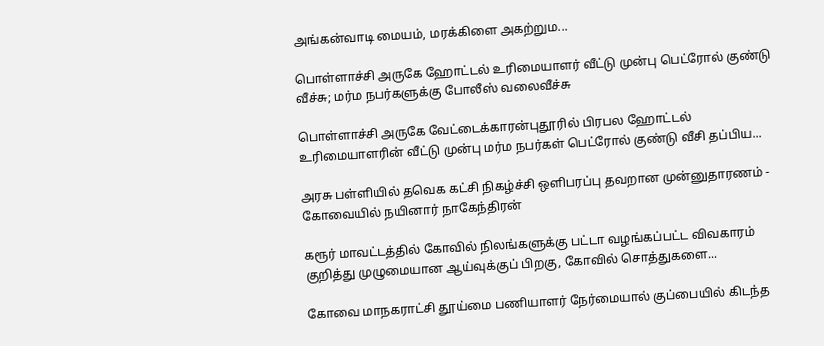அங்கன்வாடி மையம், மரக்கிளை அகற்றும...

பொள்ளாச்சி அருகே ஹோட்டல் உரிமையாளர் வீட்டு முன்பு பெட்ரோல் குண்டு வீச்சு; மர்ம நபர்களுக்கு போலீஸ் வலைவீச்சு

பொள்ளாச்சி அருகே வேட்டைக்காரன்புதூரில் பிரபல ஹோட்டல் உரிமையாளரின் வீட்டு முன்பு மர்ம நபர்கள் பெட்ரோல் குண்டு வீசி தப்பிய...

அரசு பள்ளியில் தவெக கட்சி நிகழ்ச்சி ஒளிபரப்பு தவறான முன்னுதாரணம் - கோவையில் நயினார் நாகேந்திரன்

கரூர் மாவட்டத்தில் கோவில் நிலங்களுக்கு பட்டா வழங்கப்பட்ட விவகாரம் குறித்து முழுமையான ஆய்வுக்குப் பிறகு, கோவில் சொத்துகளை...

கோவை மாநகராட்சி தூய்மை பணியாளர் நேர்மையால் குப்பையில் கிடந்த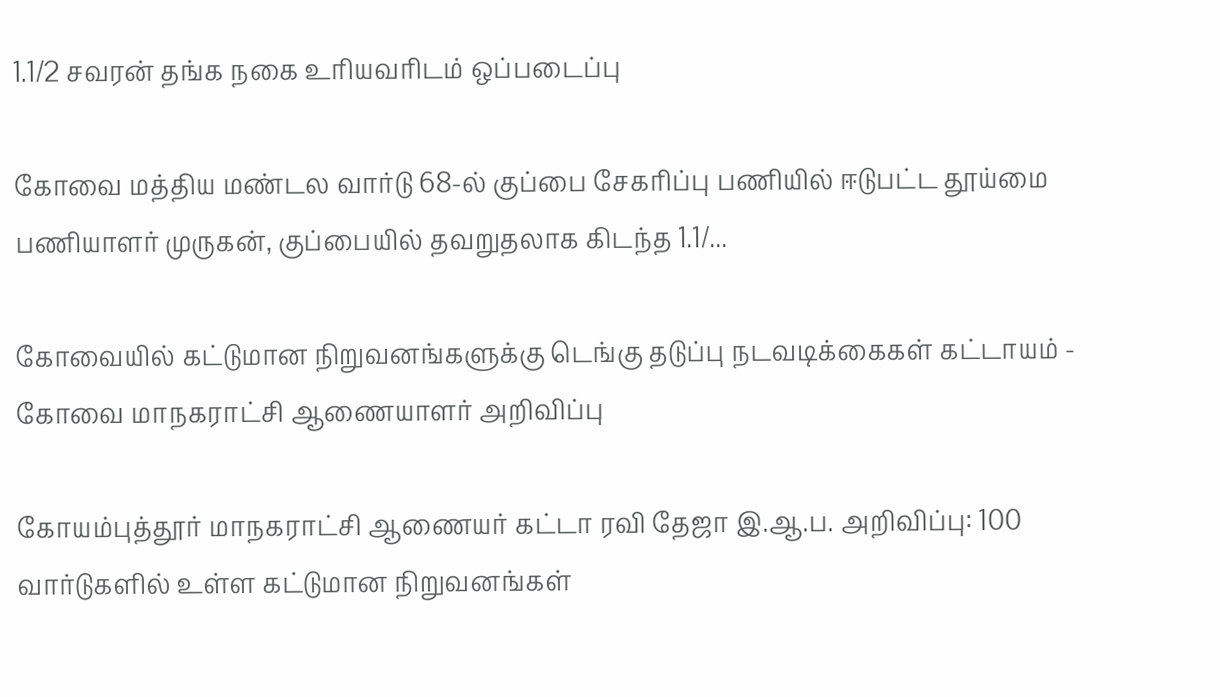1.1/2 சவரன் தங்க நகை உரியவரிடம் ஒப்படைப்பு

கோவை மத்திய மண்டல வார்டு 68-ல் குப்பை சேகரிப்பு பணியில் ஈடுபட்ட தூய்மை பணியாளர் முருகன், குப்பையில் தவறுதலாக கிடந்த 1.1/...

கோவையில் கட்டுமான நிறுவனங்களுக்கு டெங்கு தடுப்பு நடவடிக்கைகள் கட்டாயம் - கோவை மாநகராட்சி ஆணையாளர் அறிவிப்பு

கோயம்புத்தூர் மாநகராட்சி ஆணையர் கட்டா ரவி தேஜா இ.ஆ.ப. அறிவிப்பு: 100 வார்டுகளில் உள்ள கட்டுமான நிறுவனங்கள்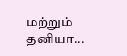மற்றும் தனியா...